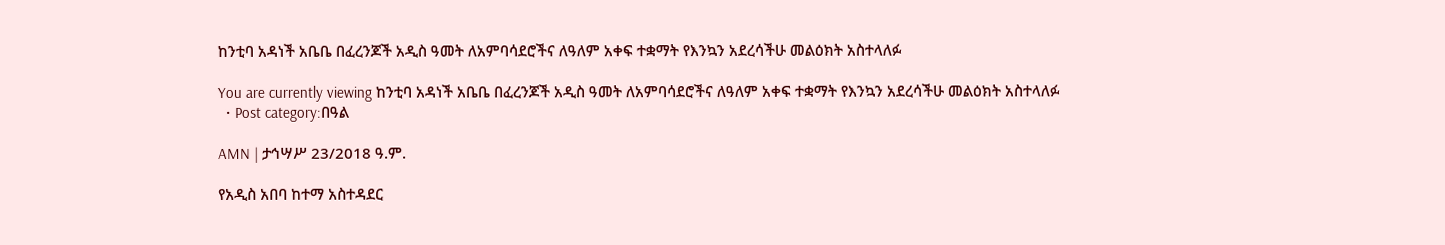ከንቲባ አዳነች አቤቤ በፈረንጆች አዲስ ዓመት ለአምባሳደሮችና ለዓለም አቀፍ ተቋማት የእንኳን አደረሳችሁ መልዕክት አስተላለፉ

You are currently viewing ከንቲባ አዳነች አቤቤ በፈረንጆች አዲስ ዓመት ለአምባሳደሮችና ለዓለም አቀፍ ተቋማት የእንኳን አደረሳችሁ መልዕክት አስተላለፉ
  • Post category:በዓል

AMN | ታኅሣሥ 23/2018 ዓ.ም.

የአዲስ አበባ ከተማ አስተዳደር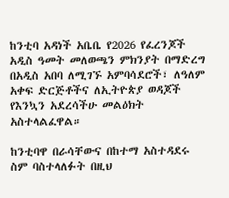ከንቲባ አዳነች አቤቤ የ2026 የፈረንጆች አዲስ ዓመት መለወጫን ምክንያት በማድረግ በአዲስ አበባ ለሚገኙ አምባሳደሮች፣ ለዓለም አቀፍ ድርጅቶችና ለኢትዮጵያ ወዳጆች የእንኳን አደረሳችሁ መልዕክት አስተላልፈዋል።

ከንቲባዋ በራሳቸውና በከተማ አስተዳደሩ ስም ባስተላለፉት በዚህ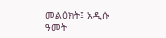መልዕክት፤ አዲሱ ዓመት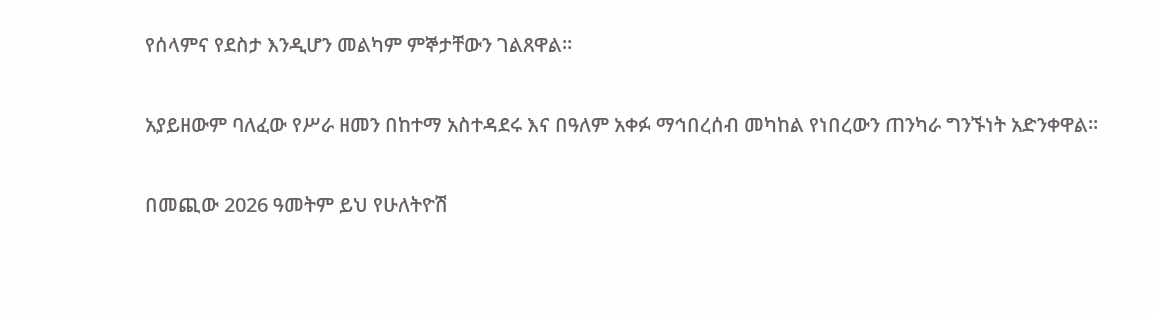የሰላምና የደስታ እንዲሆን መልካም ምኞታቸውን ገልጸዋል።

አያይዘውም ባለፈው የሥራ ዘመን በከተማ አስተዳደሩ እና በዓለም አቀፉ ማኅበረሰብ መካከል የነበረውን ጠንካራ ግንኙነት አድንቀዋል።

በመጪው 2026 ዓመትም ይህ የሁለትዮሽ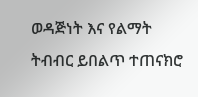ወዳጅነት እና የልማት ትብብር ይበልጥ ተጠናክሮ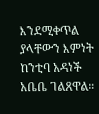እንደሚቀጥል ያላቸውን እምነት ከንቲባ አዳነች አቤቤ ገልጸዋል።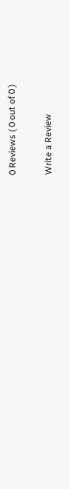0 Reviews ( 0 out of 0 )

Write a Review